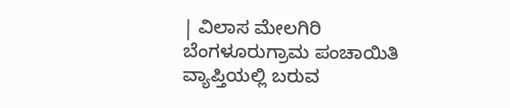| ವಿಲಾಸ ಮೇಲಗಿರಿ ಬೆಂಗಳೂರುಗ್ರಾಮ ಪಂಚಾಯಿತಿ ವ್ಯಾಪ್ತಿಯಲ್ಲಿ ಬರುವ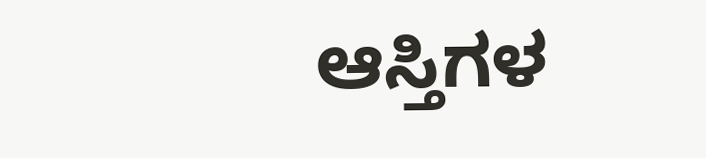ಆಸ್ತಿಗಳ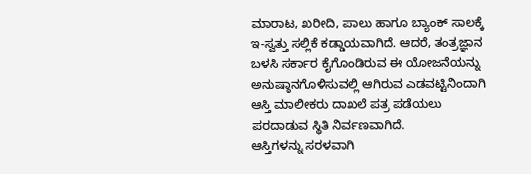ಮಾರಾಟ, ಖರೀದಿ, ಪಾಲು ಹಾಗೂ ಬ್ಯಾಂಕ್ ಸಾಲಕ್ಕೆ ಇ-ಸ್ವತ್ತು ಸಲ್ಲಿಕೆ ಕಡ್ಡಾಯವಾಗಿದೆ. ಆದರೆ, ತಂತ್ರಜ್ಞಾನ ಬಳಸಿ ಸರ್ಕಾರ ಕೈಗೊಂಡಿರುವ ಈ ಯೋಜನೆಯನ್ನು ಅನುಷ್ಠಾನಗೊಳಿಸುವಲ್ಲಿ ಆಗಿರುವ ಎಡವಟ್ಟಿನಿಂದಾಗಿ ಆಸ್ತಿ ಮಾಲೀಕರು ದಾಖಲೆ ಪತ್ರ ಪಡೆಯಲು ಪರದಾಡುವ ಸ್ಥಿತಿ ನಿರ್ವಣವಾಗಿದೆ.
ಆಸ್ತಿಗಳನ್ನು ಸರಳವಾಗಿ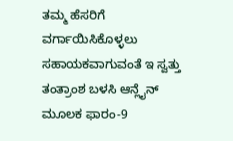ತಮ್ಮ ಹೆಸರಿಗೆ ವರ್ಗಾಯಿಸಿಕೊಳ್ಳಲು ಸಹಾಯಕವಾಗುವಂತೆ ಇ ಸ್ವತ್ತು ತಂತ್ರಾಂಶ ಬಳಸಿ ಆನ್ಲೈನ್ ಮೂಲಕ ಫಾರಂ-9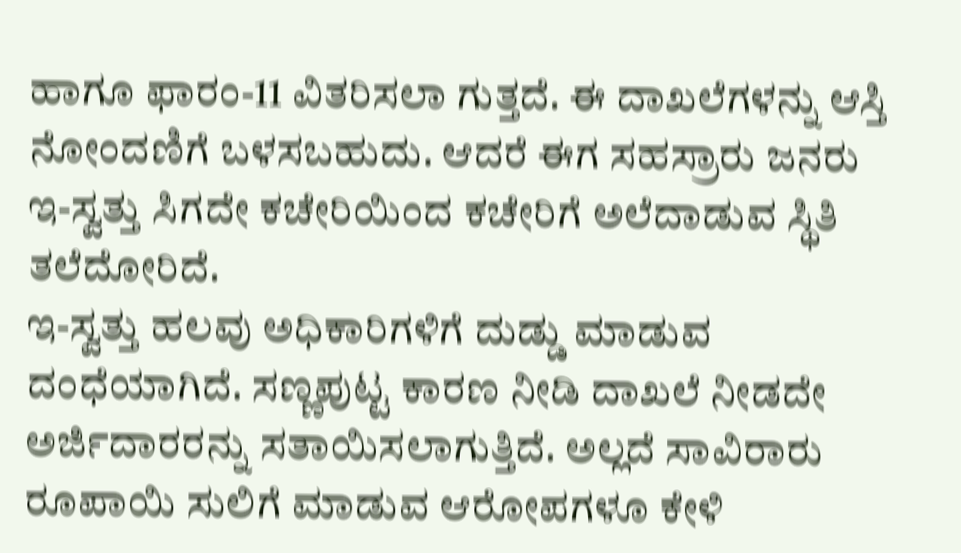ಹಾಗೂ ಫಾರಂ-11 ವಿತರಿಸಲಾ ಗುತ್ತದೆ. ಈ ದಾಖಲೆಗಳನ್ನು ಆಸ್ತಿ ನೋಂದಣಿಗೆ ಬಳಸಬಹುದು. ಆದರೆ ಈಗ ಸಹಸ್ರಾರು ಜನರು ಇ-ಸ್ವತ್ತು ಸಿಗದೇ ಕಚೇರಿಯಿಂದ ಕಚೇರಿಗೆ ಅಲೆದಾಡುವ ಸ್ಥಿತಿ ತಲೆದೋರಿದೆ.
ಇ-ಸ್ವತ್ತು ಹಲವು ಅಧಿಕಾರಿಗಳಿಗೆ ದುಡ್ಡು ಮಾಡುವ ದಂಧೆಯಾಗಿದೆ. ಸಣ್ಣಪುಟ್ಟ ಕಾರಣ ನೀಡಿ ದಾಖಲೆ ನೀಡದೇ ಅರ್ಜಿದಾರರನ್ನು ಸತಾಯಿಸಲಾಗುತ್ತಿದೆ. ಅಲ್ಲದೆ ಸಾವಿರಾರು ರೂಪಾಯಿ ಸುಲಿಗೆ ಮಾಡುವ ಆರೋಪಗಳೂ ಕೇಳಿ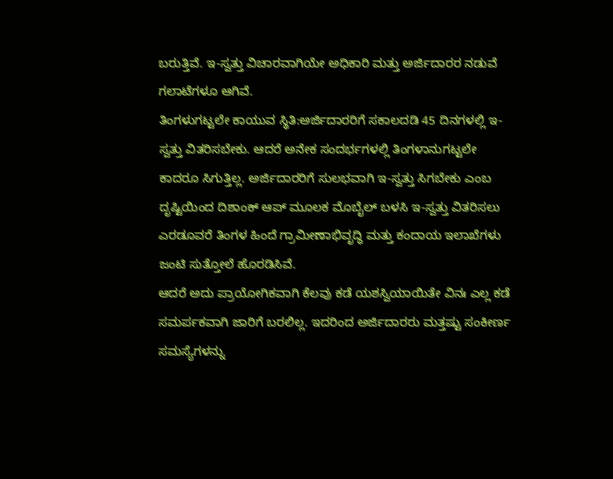ಬರುತ್ತಿವೆ. ಇ-ಸ್ವತ್ತು ವಿಚಾರವಾಗಿಯೇ ಅಧಿಕಾರಿ ಮತ್ತು ಅರ್ಜಿದಾರರ ನಡುವೆ ಗಲಾಟೆಗಳೂ ಆಗಿವೆ.
ತಿಂಗಳುಗಟ್ಟಲೇ ಕಾಯುವ ಸ್ಥಿತಿ:ಅರ್ಜಿದಾರರಿಗೆ ಸಕಾಲದಡಿ 45 ದಿನಗಳಲ್ಲಿ ಇ-ಸ್ವತ್ತು ವಿತರಿಸಬೇಕು. ಆದರೆ ಅನೇಕ ಸಂದರ್ಭಗಳಲ್ಲಿ ತಿಂಗಳಾನುಗಟ್ಟಲೇ ಕಾದರೂ ಸಿಗುತ್ತಿಲ್ಲ. ಅರ್ಜಿದಾರರಿಗೆ ಸುಲಭವಾಗಿ ಇ-ಸ್ವತ್ತು ಸಿಗಬೇಕು ಎಂಬ ದೃಷ್ಟಿಯಿಂದ ದಿಶಾಂಕ್ ಆಪ್ ಮೂಲಕ ಮೊಬೈಲ್ ಬಳಸಿ ಇ-ಸ್ವತ್ತು ವಿತರಿಸಲು ಎರಡೂವರೆ ತಿಂಗಳ ಹಿಂದೆ ಗ್ರಾಮೀಣಾಭಿವೃದ್ಧಿ ಮತ್ತು ಕಂದಾಯ ಇಲಾಖೆಗಳು ಜಂಟಿ ಸುತ್ತೋಲೆ ಹೊರಡಿಸಿವೆ.
ಆದರೆ ಅದು ಪ್ರಾಯೋಗಿಕವಾಗಿ ಕೆಲವು ಕಡೆ ಯಶಸ್ವಿಯಾಯಿತೇ ವಿನಃ ಎಲ್ಲ ಕಡೆ ಸಮರ್ಪಕವಾಗಿ ಜಾರಿಗೆ ಬರಲಿಲ್ಲ. ಇದರಿಂದ ಅರ್ಜಿದಾರರು ಮತ್ತಷ್ಟು ಸಂಕೀರ್ಣ ಸಮಸ್ಯೆಗಳನ್ನು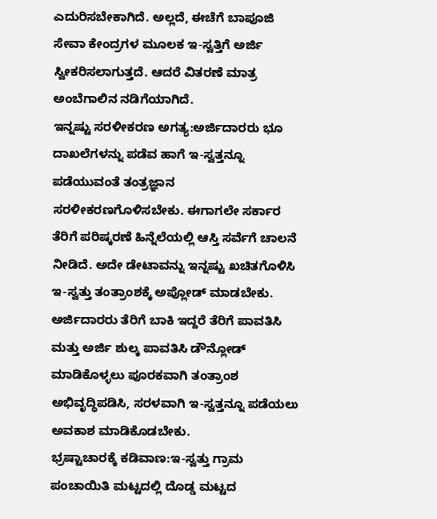ಎದುರಿಸಬೇಕಾಗಿದೆ. ಅಲ್ಲದೆ, ಈಚೆಗೆ ಬಾಪೂಜಿ ಸೇವಾ ಕೇಂದ್ರಗಳ ಮೂಲಕ ಇ-ಸ್ವತ್ತಿಗೆ ಅರ್ಜಿ ಸ್ವೀಕರಿಸಲಾಗುತ್ತದೆ. ಆದರೆ ವಿತರಣೆ ಮಾತ್ರ ಅಂಬೆಗಾಲಿನ ನಡಿಗೆಯಾಗಿದೆ.
ಇನ್ನಷ್ಟು ಸರಳೀಕರಣ ಅಗತ್ಯ:ಅರ್ಜಿದಾರರು ಭೂ ದಾಖಲೆಗಳನ್ನು ಪಡೆವ ಹಾಗೆ ಇ-ಸ್ವತ್ತನ್ನೂ ಪಡೆಯುವಂತೆ ತಂತ್ರಜ್ಞಾನ ಸರಳೀಕರಣಗೊಳಿಸಬೇಕು. ಈಗಾಗಲೇ ಸರ್ಕಾರ ತೆರಿಗೆ ಪರಿಷ್ಕರಣೆ ಹಿನ್ನೆಲೆಯಲ್ಲಿ ಆಸ್ತಿ ಸರ್ವೆಗೆ ಚಾಲನೆ ನೀಡಿದೆ. ಅದೇ ಡೇಟಾವನ್ನು ಇನ್ನಷ್ಟು ಖಚಿತಗೊಳಿಸಿ ಇ-ಸ್ವತ್ತು ತಂತ್ರಾಂಶಕ್ಕೆ ಅಪ್ಲೋಡ್ ಮಾಡಬೇಕು. ಅರ್ಜಿದಾರರು ತೆರಿಗೆ ಬಾಕಿ ಇದ್ದರೆ ತೆರಿಗೆ ಪಾವತಿಸಿ ಮತ್ತು ಅರ್ಜಿ ಶುಲ್ಕ ಪಾವತಿಸಿ ಡೌನ್ಲೋಡ್ ಮಾಡಿಕೊಳ್ಳಲು ಪೂರಕವಾಗಿ ತಂತ್ರಾಂಶ ಅಭಿವೃದ್ಧಿಪಡಿಸಿ, ಸರಳವಾಗಿ ಇ-ಸ್ವತ್ತನ್ನೂ ಪಡೆಯಲು ಅವಕಾಶ ಮಾಡಿಕೊಡಬೇಕು.
ಭ್ರಷ್ಟಾಚಾರಕ್ಕೆ ಕಡಿವಾಣ:ಇ-ಸ್ವತ್ತು ಗ್ರಾಮ ಪಂಚಾಯಿತಿ ಮಟ್ಟದಲ್ಲಿ ದೊಡ್ಡ ಮಟ್ಟದ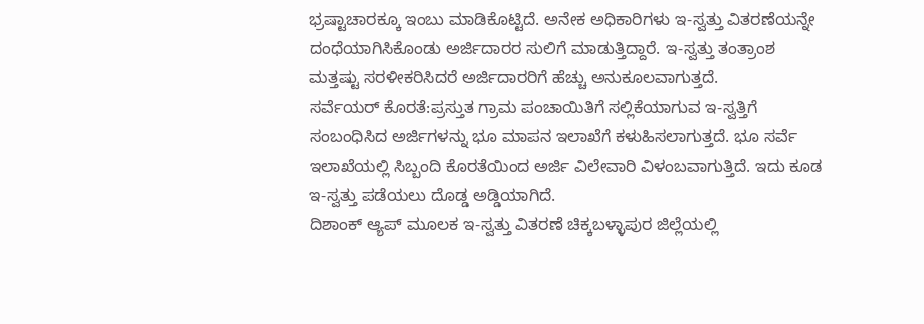ಭ್ರಷ್ಟಾಚಾರಕ್ಕೂ ಇಂಬು ಮಾಡಿಕೊಟ್ಟಿದೆ. ಅನೇಕ ಅಧಿಕಾರಿಗಳು ಇ-ಸ್ವತ್ತು ವಿತರಣೆಯನ್ನೇ ದಂಧೆಯಾಗಿಸಿಕೊಂಡು ಅರ್ಜಿದಾರರ ಸುಲಿಗೆ ಮಾಡುತ್ತಿದ್ದಾರೆ. ಇ-ಸ್ವತ್ತು ತಂತ್ರಾಂಶ ಮತ್ತಷ್ಟು ಸರಳೀಕರಿಸಿದರೆ ಅರ್ಜಿದಾರರಿಗೆ ಹೆಚ್ಚು ಅನುಕೂಲವಾಗುತ್ತದೆ.
ಸರ್ವೆಯರ್ ಕೊರತೆ:ಪ್ರಸ್ತುತ ಗ್ರಾಮ ಪಂಚಾಯಿತಿಗೆ ಸಲ್ಲಿಕೆಯಾಗುವ ಇ-ಸ್ವತ್ತಿಗೆ ಸಂಬಂಧಿಸಿದ ಅರ್ಜಿಗಳನ್ನು ಭೂ ಮಾಪನ ಇಲಾಖೆಗೆ ಕಳುಹಿಸಲಾಗುತ್ತದೆ. ಭೂ ಸರ್ವೆ ಇಲಾಖೆಯಲ್ಲಿ ಸಿಬ್ಬಂದಿ ಕೊರತೆಯಿಂದ ಅರ್ಜಿ ವಿಲೇವಾರಿ ವಿಳಂಬವಾಗುತ್ತಿದೆ. ಇದು ಕೂಡ ಇ-ಸ್ವತ್ತು ಪಡೆಯಲು ದೊಡ್ಡ ಅಡ್ಡಿಯಾಗಿದೆ.
ದಿಶಾಂಕ್ ಆ್ಯಪ್ ಮೂಲಕ ಇ-ಸ್ವತ್ತು ವಿತರಣೆ ಚಿಕ್ಕಬಳ್ಳಾಪುರ ಜಿಲ್ಲೆಯಲ್ಲಿ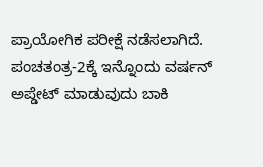ಪ್ರಾಯೋಗಿಕ ಪರೀಕ್ಷೆ ನಡೆಸಲಾಗಿದೆ. ಪಂಚತಂತ್ರ-2ಕ್ಕೆ ಇನ್ನೊಂದು ವರ್ಷನ್ ಅಪ್ಡೇಟ್ ಮಾಡುವುದು ಬಾಕಿ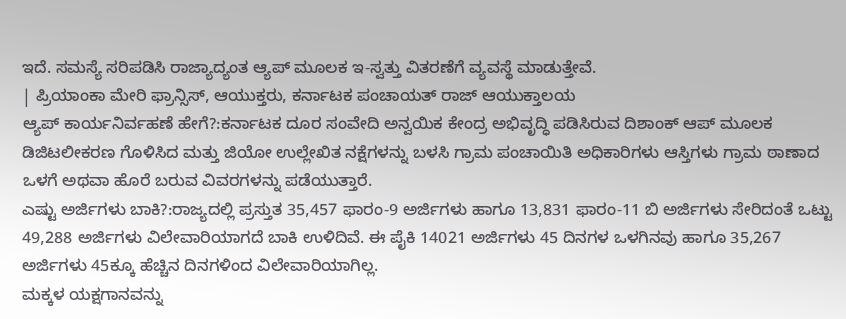ಇದೆ. ಸಮಸ್ಯೆ ಸರಿಪಡಿಸಿ ರಾಜ್ಯಾದ್ಯಂತ ಆ್ಯಪ್ ಮೂಲಕ ಇ-ಸ್ವತ್ತು ವಿತರಣೆಗೆ ವ್ಯವಸ್ಥೆ ಮಾಡುತ್ತೇವೆ.
| ಪ್ರಿಯಾಂಕಾ ಮೇರಿ ಫ್ರಾನ್ಸಿಸ್, ಆಯುಕ್ತರು, ಕರ್ನಾಟಕ ಪಂಚಾಯತ್ ರಾಜ್ ಆಯುಕ್ತಾಲಯ
ಆ್ಯಪ್ ಕಾರ್ಯನಿರ್ವಹಣೆ ಹೇಗೆ?:ಕರ್ನಾಟಕ ದೂರ ಸಂವೇದಿ ಅನ್ವಯಿಕ ಕೇಂದ್ರ ಅಭಿವೃದ್ಧಿ ಪಡಿಸಿರುವ ದಿಶಾಂಕ್ ಆಪ್ ಮೂಲಕ ಡಿಜಿಟಲೀಕರಣ ಗೊಳಿಸಿದ ಮತ್ತು ಜಿಯೋ ಉಲ್ಲೇಖಿತ ನಕ್ಷೆಗಳನ್ನು ಬಳಸಿ ಗ್ರಾಮ ಪಂಚಾಯಿತಿ ಅಧಿಕಾರಿಗಳು ಆಸ್ತಿಗಳು ಗ್ರಾಮ ಠಾಣಾದ ಒಳಗೆ ಅಥವಾ ಹೊರೆ ಬರುವ ವಿವರಗಳನ್ನು ಪಡೆಯುತ್ತಾರೆ.
ಎಷ್ಟು ಅರ್ಜಿಗಳು ಬಾಕಿ?:ರಾಜ್ಯದಲ್ಲಿ ಪ್ರಸ್ತುತ 35,457 ಫಾರಂ-9 ಅರ್ಜಿಗಳು ಹಾಗೂ 13,831 ಫಾರಂ-11 ಬಿ ಅರ್ಜಿಗಳು ಸೇರಿದಂತೆ ಒಟ್ಟು 49,288 ಅರ್ಜಿಗಳು ವಿಲೇವಾರಿಯಾಗದೆ ಬಾಕಿ ಉಳಿದಿವೆ. ಈ ಪೈಕಿ 14021 ಅರ್ಜಿಗಳು 45 ದಿನಗಳ ಒಳಗಿನವು ಹಾಗೂ 35,267 ಅರ್ಜಿಗಳು 45ಕ್ಕೂ ಹೆಚ್ಚಿನ ದಿನಗಳಿಂದ ವಿಲೇವಾರಿಯಾಗಿಲ್ಲ.
ಮಕ್ಕಳ ಯಕ್ಷಗಾನವನ್ನು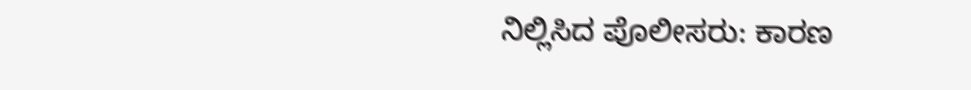ನಿಲ್ಲಿಸಿದ ಪೊಲೀಸರು: ಕಾರಣ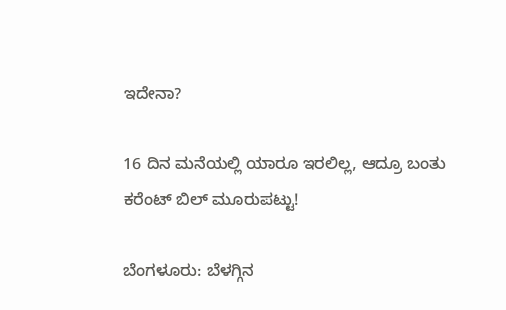ಇದೇನಾ?

16 ದಿನ ಮನೆಯಲ್ಲಿ ಯಾರೂ ಇರಲಿಲ್ಲ, ಆದ್ರೂ ಬಂತು ಕರೆಂಟ್ ಬಿಲ್ ಮೂರುಪಟ್ಟು!

ಬೆಂಗಳೂರು: ಬೆಳಗ್ಗಿನ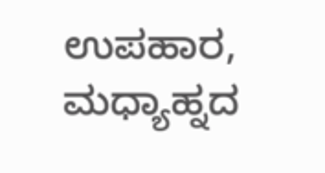ಉಪಹಾರ, ಮಧ್ಯಾಹ್ನದ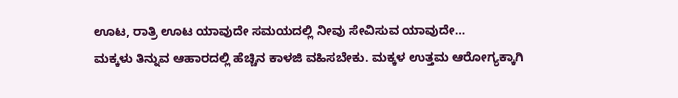ಊಟ, ರಾತ್ರಿ ಊಟ ಯಾವುದೇ ಸಮಯದಲ್ಲಿ ನೀವು ಸೇವಿಸುವ ಯಾವುದೇ…
ಮಕ್ಕಳು ತಿನ್ನುವ ಆಹಾರದಲ್ಲಿ ಹೆಚ್ಚಿನ ಕಾಳಜಿ ವಹಿಸಬೇಕು. ಮಕ್ಕಳ ಉತ್ತಮ ಆರೋಗ್ಯಕ್ಕಾಗಿ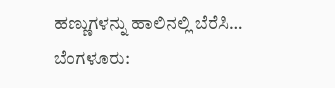ಹಣ್ಣುಗಳನ್ನು ಹಾಲಿನಲ್ಲಿ ಬೆರೆಸಿ…
ಬೆಂಗಳೂರು: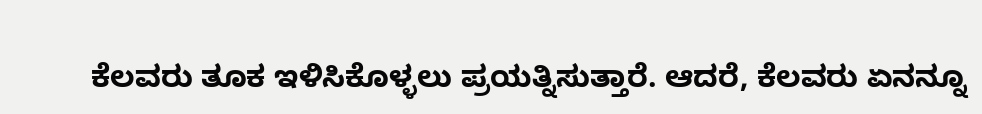ಕೆಲವರು ತೂಕ ಇಳಿಸಿಕೊಳ್ಳಲು ಪ್ರಯತ್ನಿಸುತ್ತಾರೆ. ಆದರೆ, ಕೆಲವರು ಏನನ್ನೂ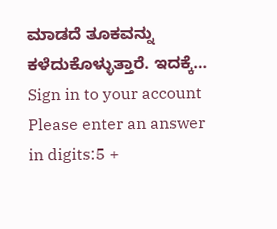ಮಾಡದೆ ತೂಕವನ್ನು ಕಳೆದುಕೊಳ್ಳುತ್ತಾರೆ. ಇದಕ್ಕೆ…
Sign in to your account
Please enter an answer in digits:5 +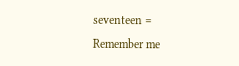seventeen =
Remember me